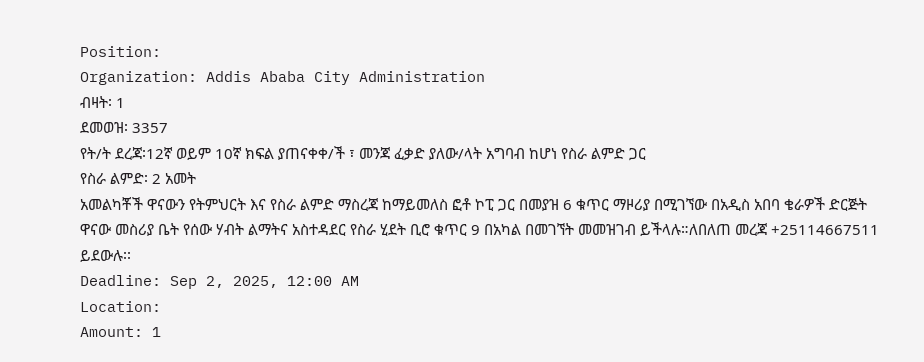Position:
Organization: Addis Ababa City Administration
ብዛት፡ 1
ደመወዝ፡ 3357
የት/ት ደረጃ፡12ኛ ወይም 10ኛ ክፍል ያጠናቀቀ/ች ፣ መንጃ ፈቃድ ያለው/ላት አግባብ ከሆነ የስራ ልምድ ጋር
የስራ ልምድ፡ 2 አመት
አመልካቾች ዋናውን የትምህርት እና የስራ ልምድ ማስረጃ ከማይመለስ ፎቶ ኮፒ ጋር በመያዝ 6 ቁጥር ማዞሪያ በሚገኘው በአዲስ አበባ ቄራዎች ድርጅት ዋናው መስሪያ ቤት የሰው ሃብት ልማትና አስተዳደር የስራ ሂደት ቢሮ ቁጥር 9 በአካል በመገኘት መመዝገብ ይችላሉ።ለበለጠ መረጃ +25114667511 ይደውሉ፡፡
Deadline: Sep 2, 2025, 12:00 AM
Location:
Amount: 1